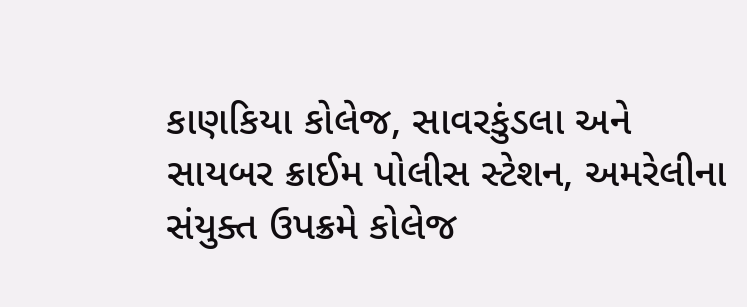કાણકિયા કોલેજ, સાવરકુંડલા અને સાયબર ક્રાઈમ પોલીસ સ્ટેશન, અમરેલીના સંયુક્ત ઉપક્રમે કોલેજ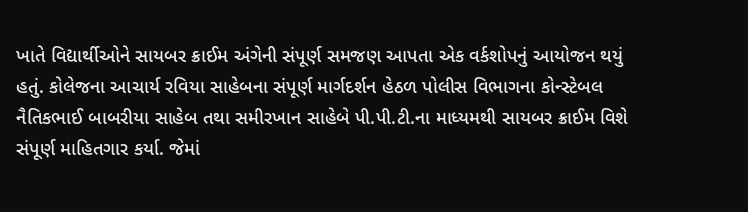ખાતે વિદ્યાર્થીઓને સાયબર ક્રાઈમ અંગેની સંપૂર્ણ સમજણ આપતા એક વર્કશોપનું આયોજન થયું હતું. કોલેજના આચાર્ય રવિયા સાહેબના સંપૂર્ણ માર્ગદર્શન હેઠળ પોલીસ વિભાગના કોન્સ્ટેબલ નૈતિકભાઈ બાબરીયા સાહેબ તથા સમીરખાન સાહેબે પી.પી.ટી.ના માધ્યમથી સાયબર ક્રાઈમ વિશે સંપૂર્ણ માહિતગાર કર્યા. જેમાં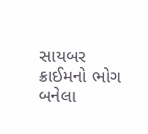સાયબર ક્રાઈમનો ભોગ બનેલા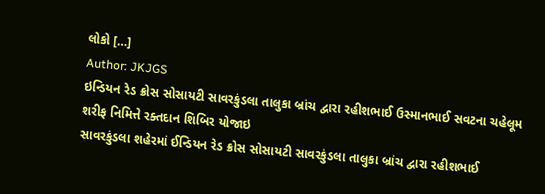લોકો […]
Author: JKJGS
ઇન્ડિયન રેડ ક્રોસ સોસાયટી સાવરકુંડલા તાલુકા બ્રાંચ દ્વારા રહીશભાઈ ઉસ્માનભાઈ સવટના ચહેલૂમ શરીફ નિમિત્તે રક્તદાન શિબિર યોજાઇ
સાવરકુંડલા શહેરમાં ઈન્ડિયન રેડ ક્રોસ સોસાયટી સાવરકુંડલા તાલુકા બ્રાંચ દ્વારા રહીશભાઈ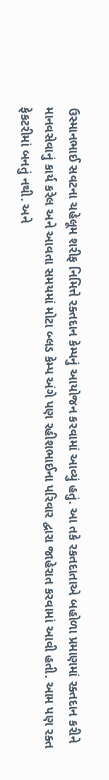ઉસ્માનભાઈ સવટના ચહેલૂમ શરીફ નિમિત્તે રક્તદાન કેમ્પનું આયોજન કરવામાં આવ્યું હતું. આ તકે રકતદાતાએ બહોળા પ્રમાણમાં રક્તદાન કરીને માનવસેવાનું કાર્ય કરેલ અને આવતા સમયમાં મોટા બ્લડ કેમ્પ અંગે પણ રહીશભાઈના પરિવાર દ્વારા જાહેરાત કરવામાં આવી હતી. આમ પણ રક્ત ફેકટરીમાં બનતું નથી. અને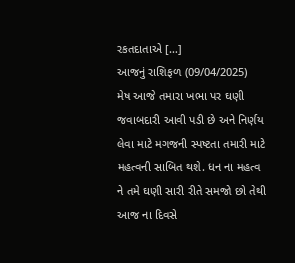રકતદાતાએ […]
આજનું રાશિફળ (09/04/2025)
મેષ આજે તમારા ખભા પર ઘણી જવાબદારી આવી પડી છે અને નિર્ણય લેવા માટે મગજની સ્પષ્ટતા તમારી માટે મહત્વની સાબિત થશે. ધન ના મહત્વ ને તમે ઘણી સારી રીતે સમજો છો તેથી આજ ના દિવસે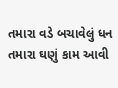તમારા વડે બચાવેલું ધન તમારા ઘણું કામ આવી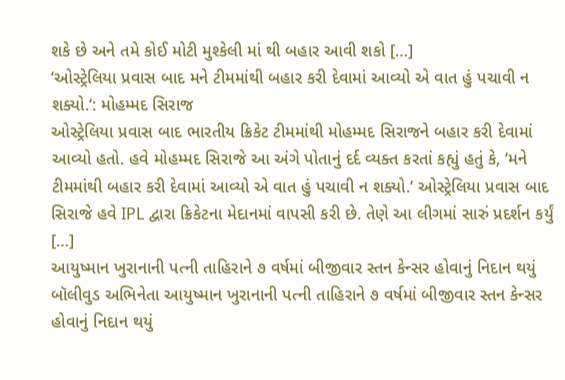શકે છે અને તમે કોઈ મોટી મુશ્કેલી માં થી બહાર આવી શકો […]
‘ઓસ્ટ્રેલિયા પ્રવાસ બાદ મને ટીમમાંથી બહાર કરી દેવામાં આવ્યો એ વાત હું પચાવી ન શક્યો.‘: મોહમ્મદ સિરાજ
ઓસ્ટ્રેલિયા પ્રવાસ બાદ ભારતીય ક્રિકેટ ટીમમાંથી મોહમ્મદ સિરાજને બહાર કરી દેવામાં આવ્યો હતો. હવે મોહમ્મદ સિરાજે આ અંગે પોતાનું દર્દ વ્યક્ત કરતાં કહ્યું હતું કે, ‘મને ટીમમાંથી બહાર કરી દેવામાં આવ્યો એ વાત હું પચાવી ન શક્યો.‘ ઓસ્ટ્રેલિયા પ્રવાસ બાદ સિરાજે હવે IPL દ્વારા ક્રિકેટના મેદાનમાં વાપસી કરી છે. તેણે આ લીગમાં સારું પ્રદર્શન કર્યું […]
આયુષ્માન ખુરાનાની પત્ની તાહિરાને ૭ વર્ષમાં બીજીવાર સ્તન કેન્સર હોવાનું નિદાન થયું
બૉલીવુડ અભિનેતા આયુષ્માન ખુરાનાની પત્ની તાહિરાને ૭ વર્ષમાં બીજીવાર સ્તન કેન્સર હોવાનું નિદાન થયું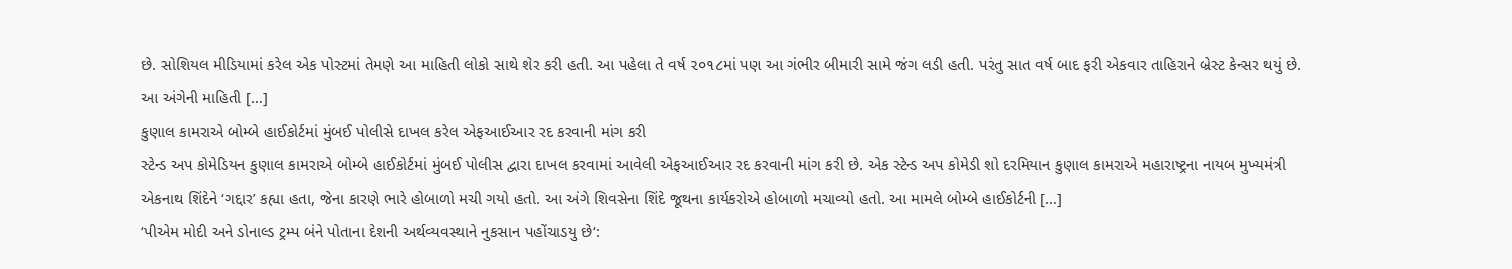છે. સોશિયલ મીડિયામાં કરેલ એક પોસ્ટમાં તેમણે આ માહિતી લોકો સાથે શેર કરી હતી. આ પહેલા તે વર્ષ ૨૦૧૮માં પણ આ ગંભીર બીમારી સામે જંગ લડી હતી. પરંતુ સાત વર્ષ બાદ ફરી એકવાર તાહિરાને બ્રેસ્ટ કેન્સર થયું છે. આ અંગેની માહિતી […]
કુણાલ કામરાએ બોમ્બે હાઈકોર્ટમાં મુંબઈ પોલીસે દાખલ કરેલ એફઆઈઆર રદ કરવાની માંગ કરી
સ્ટેન્ડ અપ કોમેડિયન કુણાલ કામરાએ બોમ્બે હાઈકોર્ટમાં મુંબઈ પોલીસ દ્વારા દાખલ કરવામાં આવેલી એફઆઈઆર રદ કરવાની માંગ કરી છે. એક સ્ટેન્ડ અપ કોમેડી શો દરમિયાન કુણાલ કામરાએ મહારાષ્ટ્રના નાયબ મુખ્યમંત્રી એકનાથ શિંદેને ‘ગદ્દાર’ કહ્યા હતા, જેના કારણે ભારે હોબાળો મચી ગયો હતો. આ અંગે શિવસેના શિંદે જૂથના કાર્યકરોએ હોબાળો મચાવ્યો હતો. આ મામલે બોમ્બે હાઈકોર્ટની […]
‘પીએમ મોદી અને ડોનાલ્ડ ટ્રમ્પ બંને પોતાના દેશની અર્થવ્યવસ્થાને નુકસાન પહોંચાડયુ છે‘: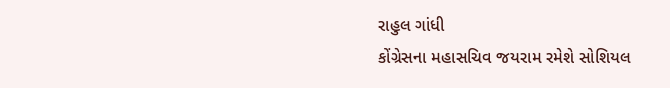રાહુલ ગાંધી
કોંગ્રેસના મહાસચિવ જયરામ રમેશે સોશિયલ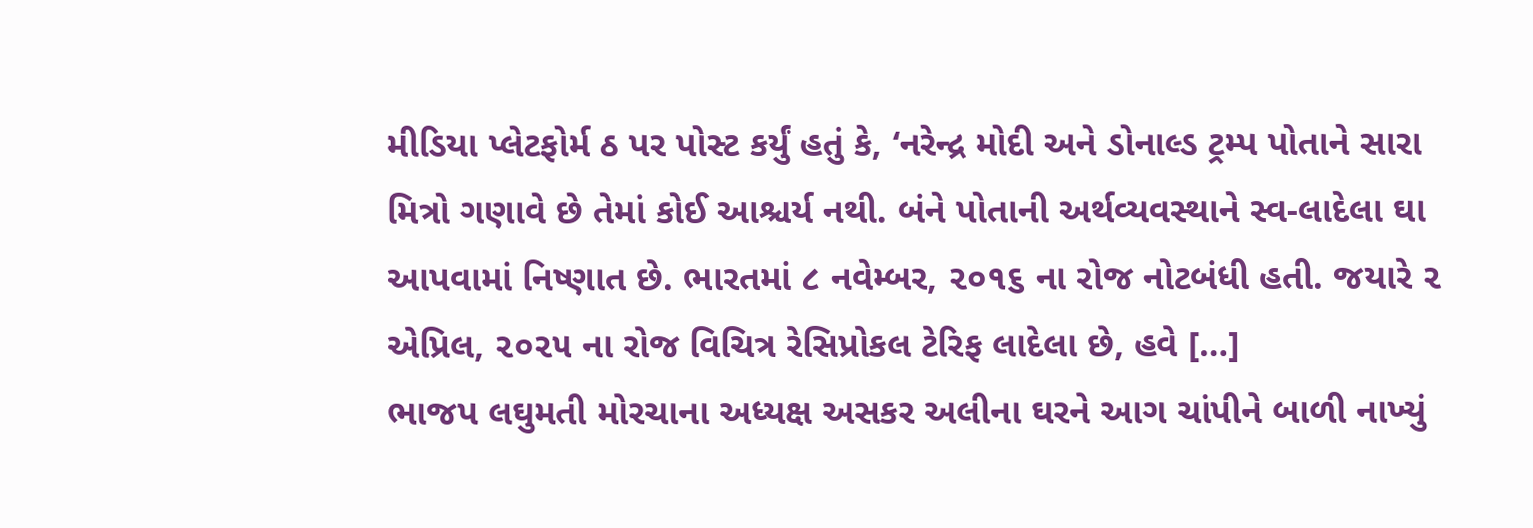મીડિયા પ્લેટફોર્મ ઠ પર પોસ્ટ કર્યું હતું કે, ‘નરેન્દ્ર મોદી અને ડોનાલ્ડ ટ્રમ્પ પોતાને સારા મિત્રો ગણાવે છે તેમાં કોઈ આશ્ચર્ય નથી. બંને પોતાની અર્થવ્યવસ્થાને સ્વ-લાદેલા ઘા આપવામાં નિષ્ણાત છે. ભારતમાં ૮ નવેમ્બર, ૨૦૧૬ ના રોજ નોટબંધી હતી. જયારે ૨ એપ્રિલ, ૨૦૨૫ ના રોજ વિચિત્ર રેસિપ્રોકલ ટેરિફ લાદેલા છે, હવે […]
ભાજપ લઘુમતી મોરચાના અધ્યક્ષ અસકર અલીના ઘરને આગ ચાંપીને બાળી નાખ્યું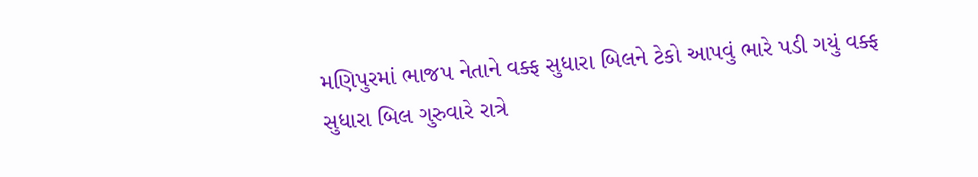મણિપુરમાં ભાજપ નેતાને વક્ફ સુધારા બિલને ટેકો આપવું ભારે પડી ગયું વક્ફ સુધારા બિલ ગુરુવારે રાત્રે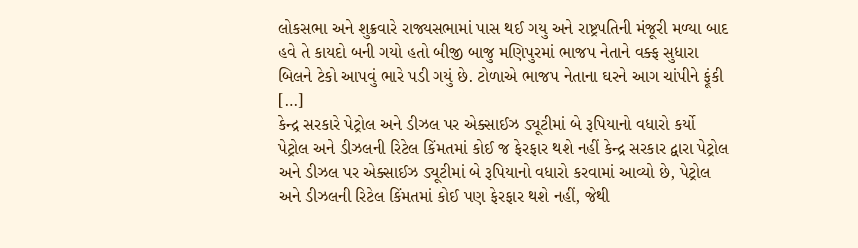લોકસભા અને શુક્રવારે રાજ્યસભામાં પાસ થઈ ગયુ અને રાષ્ટ્રપતિની મંજૂરી મળ્યા બાદ હવે તે કાયદો બની ગયો હતો બીજી બાજુ મણિપુરમાં ભાજપ નેતાને વક્ફ સુધારા બિલને ટેકો આપવું ભારે પડી ગયું છે. ટોળાએ ભાજપ નેતાના ઘરને આગ ચાંપીને ફૂંકી […]
કેન્દ્ર સરકારે પેટ્રોલ અને ડીઝલ પર એક્સાઈઝ ડ્યૂટીમાં બે રૂપિયાનો વધારો કર્યો
પેટ્રોલ અને ડીઝલની રિટેલ કિંમતમાં કોઈ જ ફેરફાર થશે નહીં કેન્દ્ર સરકાર દ્વારા પેટ્રોલ અને ડીઝલ પર એક્સાઈઝ ડ્યૂટીમાં બે રૂપિયાનો વધારો કરવામાં આવ્યો છે, પેટ્રોલ અને ડીઝલની રિટેલ કિંમતમાં કોઈ પણ ફેરફાર થશે નહીં, જેથી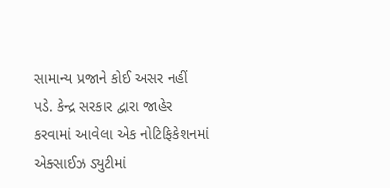સામાન્ય પ્રજાને કોઈ અસર નહીં પડે. કેન્દ્ર સરકાર દ્વારા જાહેર કરવામાં આવેલા એક નોટિફિકેશનમાં એક્સાઈઝ ડ્યુટીમાં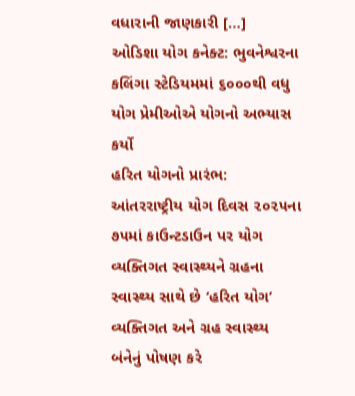વધારાની જાણકારી […]
ઓડિશા યોગ કનેક્ટ: ભુવનેશ્વરના કલિંગા સ્ટેડિયમમાં ૬૦૦૦થી વધુ યોગ પ્રેમીઓએ યોગનો અભ્યાસ કર્યો
હરિત યોગનો પ્રારંભ: આંતરરાષ્ટ્રીય યોગ દિવસ ૨૦૨૫ના ૭૫માં કાઉન્ટડાઉન પર યોગ વ્યક્તિગત સ્વાસ્થ્યને ગ્રહના સ્વાસ્થ્ય સાથે છે ‘હરિત યોગ’ વ્યક્તિગત અને ગ્રહ સ્વાસ્થ્ય બંનેનું પોષણ કરે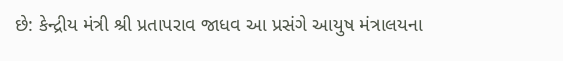છે: કેન્દ્રીય મંત્રી શ્રી પ્રતાપરાવ જાધવ આ પ્રસંગે આયુષ મંત્રાલયના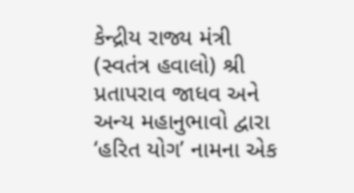કેન્દ્રીય રાજ્ય મંત્રી (સ્વતંત્ર હવાલો) શ્રી પ્રતાપરાવ જાધવ અને અન્ય મહાનુભાવો દ્વારા ‘હરિત યોગ’ નામના એક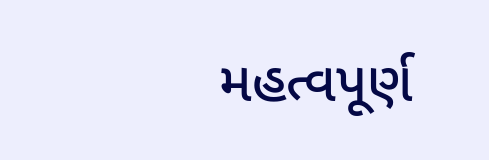મહત્વપૂર્ણ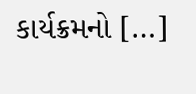કાર્યક્રમનો […]